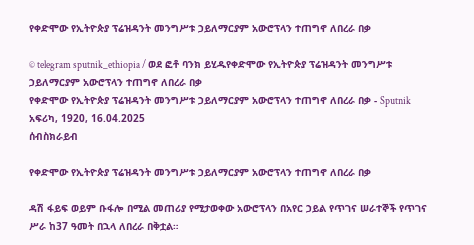የቀድሞው የኢትዮጵያ ፕሬዝዳንት መንግሥቱ ኃይለማርያም አውሮፕላን ተጠግኖ ለበረራ በቃ

© telegram sputnik_ethiopia / ወደ ፎቶ ባንክ ይሂዱየቀድሞው የኢትዮጵያ ፕሬዝዳንት መንግሥቱ ኃይለማርያም አውሮፕላን ተጠግኖ ለበረራ በቃ
የቀድሞው የኢትዮጵያ ፕሬዝዳንት መንግሥቱ ኃይለማርያም አውሮፕላን ተጠግኖ ለበረራ በቃ - Sputnik አፍሪካ, 1920, 16.04.2025
ሰብስክራይብ

የቀድሞው የኢትዮጵያ ፕሬዝዳንት መንግሥቱ ኃይለማርያም አውሮፕላን ተጠግኖ ለበረራ በቃ

ዳሽ ፋይፍ ወይም ቡፋሎ በሚል መጠሪያ የሚታወቀው አውሮፕላን በአየር ኃይል የጥገና ሠራተኞች የጥገና ሥራ ከ37 ዓመት በኋላ ለበረራ በቅቷል።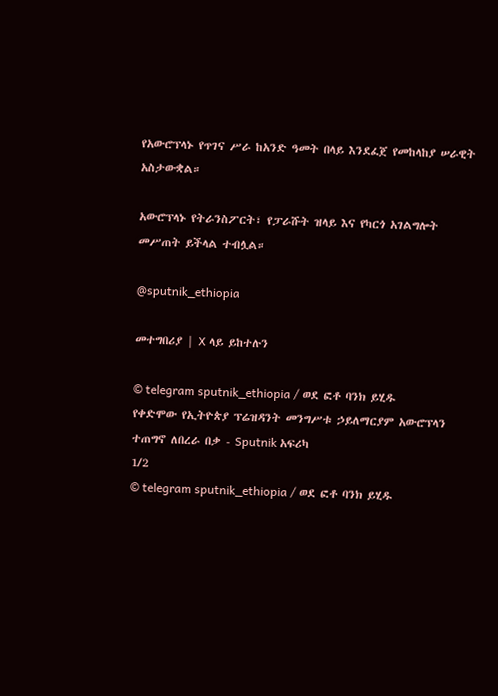የአውሮፕላኑ የጥገና ሥራ ከአንድ ዓመት በላይ እንደፈጀ የመከላከያ ሠራዊት አስታውቋል።

አውሮፕላኑ የትራንስፖርት፣ የፓራሹት ዝላይ እና የካርጎ አገልግሎት መሥጠት ይችላል ተብሏል።

@sputnik_ethiopia

መተግበሪያ | X ላይ ይከተሉን

© telegram sputnik_ethiopia / ወደ ፎቶ ባንክ ይሂዱ
የቀድሞው የኢትዮጵያ ፕሬዝዳንት መንግሥቱ ኃይለማርያም አውሮፕላን ተጠግኖ ለበረራ በቃ - Sputnik አፍሪካ
1/2
© telegram sputnik_ethiopia / ወደ ፎቶ ባንክ ይሂዱ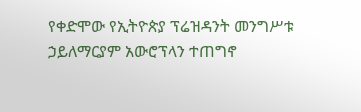የቀድሞው የኢትዮጵያ ፕሬዝዳንት መንግሥቱ ኃይለማርያም አውሮፕላን ተጠግኖ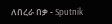ለበረራ በቃ - Sputnik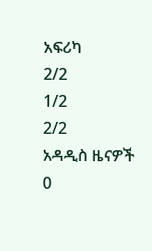አፍሪካ
2/2
1/2
2/2
አዳዲስ ዜናዎች
0